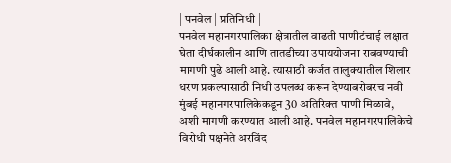| पनवेल | प्रतिनिधी |
पनवेल महानगरपालिका क्षेत्रातील वाढती पाणीटंचाई लक्षात घेता दीर्घकालीन आणि तातडीच्या उपाययोजना राबवण्याची मागणी पुढे आली आहे. त्यासाठी कर्जत तालुक्यातील शिलार धरण प्रकल्पासाठी निधी उपलब्ध करून देण्याबरोबरच नवी मुंबई महानगरपालिकेकडून 30 अतिरिक्त पाणी मिळावे, अशी मागणी करण्यात आली आहे. पनवेल महानगरपालिकेचे विरोधी पक्षनेते अरविंद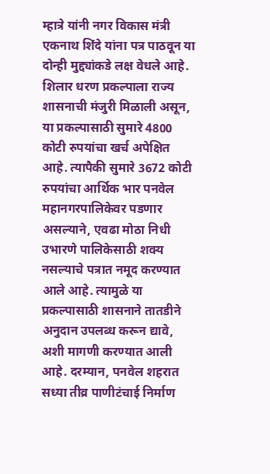म्हात्रे यांनी नगर विकास मंत्री एकनाथ शिंदे यांना पत्र पाठवून या दोन्ही मुद्द्यांकडे लक्ष वेधले आहे.
शिलार धरण प्रकल्पाला राज्य शासनाची मंजुरी मिळाली असून, या प्रकल्पासाठी सुमारे 4800 कोटी रुपयांचा खर्च अपेक्षित आहे. त्यापैकी सुमारे 3672 कोटी रुपयांचा आर्थिक भार पनवेल महानगरपालिकेवर पडणार असल्याने, एवढा मोठा निधी उभारणे पालिकेसाठी शक्य नसल्याचे पत्रात नमूद करण्यात आले आहे. त्यामुळे या प्रकल्पासाठी शासनाने तातडीने अनुदान उपलब्ध करून द्यावे, अशी मागणी करण्यात आली आहे. दरम्यान, पनवेल शहरात सध्या तीव्र पाणीटंचाई निर्माण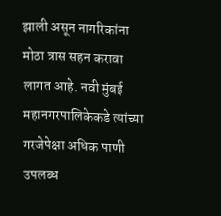झाली असून नागरिकांना मोठा त्रास सहन करावा लागत आहे. नवी मुंबई महानगरपालिकेकडे त्यांच्या गरजेपेक्षा अधिक पाणी उपलब्ध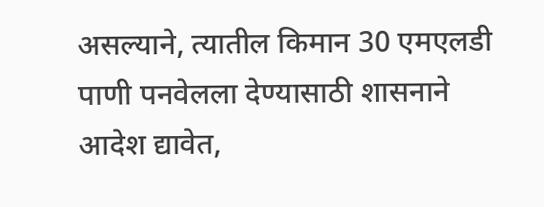असल्याने, त्यातील किमान 30 एमएलडी पाणी पनवेलला देण्यासाठी शासनाने आदेश द्यावेत,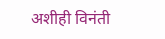अशीही विनंती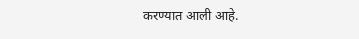करण्यात आली आहे.